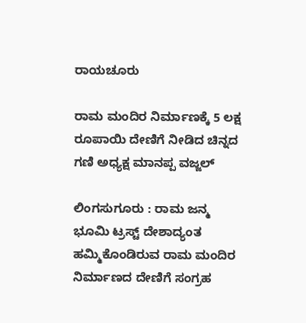ರಾಯಚೂರು

ರಾಮ ಮಂದಿರ ನಿರ್ಮಾಣಕ್ಕೆ 5 ಲಕ್ಷ ರೂಪಾಯಿ ದೇಣಿಗೆ ನೀಡಿದ ಚಿನ್ನದ ಗಣಿ ಅಧ್ಯಕ್ಷ ಮಾನಪ್ಪ ವಜ್ಜಲ್

ಲಿಂಗಸುಗೂರು : ರಾಮ ಜನ್ಮ ಭೂಮಿ ಟ್ರಸ್ಟ್ ದೇಶಾದ್ಯಂತ ಹಮ್ಮಿಕೊಂಡಿರುವ ರಾಮ ಮಂದಿರ ನಿರ್ಮಾಣದ ದೇಣಿಗೆ ಸಂಗ್ರಹ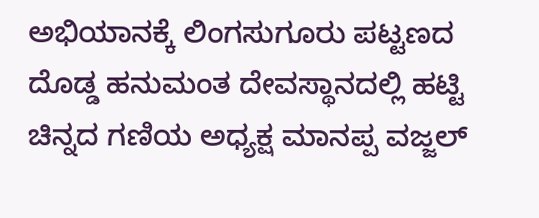ಅಭಿಯಾನಕ್ಕೆ ಲಿಂಗಸುಗೂರು ಪಟ್ಟಣದ ದೊಡ್ಡ ಹನುಮಂತ ದೇವಸ್ಥಾನದಲ್ಲಿ ಹಟ್ಟಿ ಚಿನ್ನದ ಗಣಿಯ ಅಧ್ಯಕ್ಷ ಮಾನಪ್ಪ ವಜ್ಜಲ್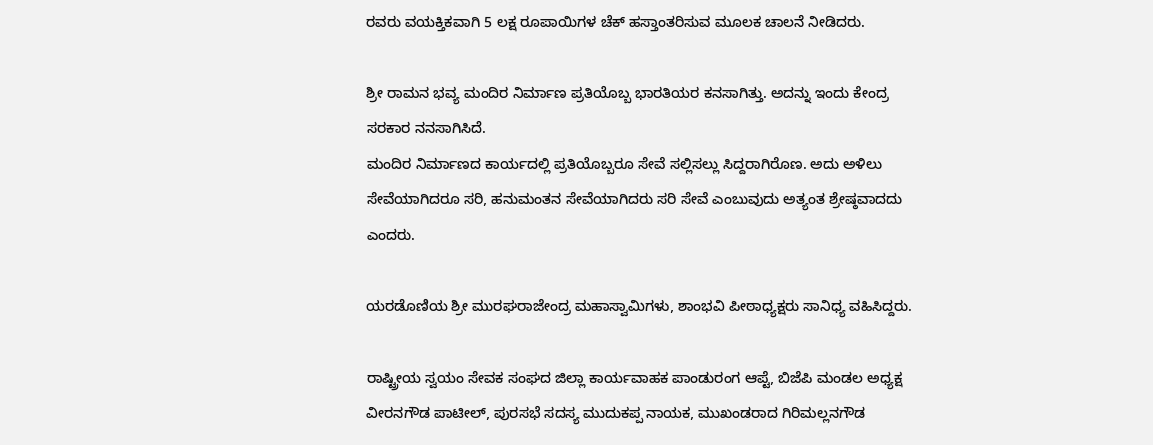ರವರು ವಯಕ್ತಿಕವಾಗಿ 5 ಲಕ್ಷ ರೂಪಾಯಿಗಳ ಚೆಕ್ ಹಸ್ತಾಂತರಿಸುವ ಮೂಲಕ ಚಾಲನೆ ನೀಡಿದರು.

ಶ್ರೀ ರಾಮನ ಭವ್ಯ ಮಂದಿರ ನಿರ್ಮಾಣ ಪ್ರತಿಯೊಬ್ಬ ಭಾರತಿಯರ ಕನಸಾಗಿತ್ತು. ಅದನ್ನು ಇಂದು ಕೇಂದ್ರ ಸರಕಾರ ನನಸಾಗಿಸಿದೆ.
ಮಂದಿರ ನಿರ್ಮಾಣದ ಕಾರ್ಯದಲ್ಲಿ ಪ್ರತಿಯೊಬ್ಬರೂ ಸೇವೆ ಸಲ್ಲಿಸಲ್ಲು ಸಿದ್ದರಾಗಿರೊಣ. ಅದು ಅಳಿಲು ಸೇವೆಯಾಗಿದರೂ ಸರಿ, ಹನುಮಂತನ ಸೇವೆಯಾಗಿದರು ಸರಿ ಸೇವೆ ಎಂಬುವುದು ಅತ್ಯಂತ ಶ್ರೇಷ್ಠವಾದದು ಎಂದರು.

ಯರಡೊಣಿಯ ಶ್ರೀ ಮುರಘರಾಜೇಂದ್ರ ಮಹಾಸ್ವಾಮಿಗಳು, ಶಾಂಭವಿ ಪೀಠಾಧ್ಯಕ್ಷರು ಸಾನಿಧ್ಯ ವಹಿಸಿದ್ದರು.

ರಾಷ್ಟ್ರೀಯ ಸ್ವಯಂ ಸೇವಕ ಸಂಘದ ಜಿಲ್ಲಾ ಕಾರ್ಯವಾಹಕ ಪಾಂಡುರಂಗ ಆಪ್ಟೆ, ಬಿಜೆಪಿ ಮಂಡಲ ಅಧ್ಯಕ್ಷ ವೀರನಗೌಡ ಪಾಟೀಲ್, ಪುರಸಭೆ ಸದಸ್ಯ ಮುದುಕಪ್ಪ ನಾಯಕ, ಮುಖಂಡರಾದ ಗಿರಿಮಲ್ಲನಗೌಡ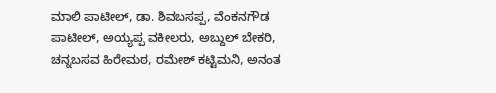ಮಾಲಿ ಪಾಟೀಲ್, ಡಾ. ಶಿವಬಸಪ್ಪ, ವೆಂಕನಗೌಡ ಪಾಟೀಲ್, ಅಯ್ಯಪ್ಪ ವಕೀಲರು, ಅಬ್ದುಲ್ ಬೇಕರಿ, ಚನ್ನಬಸವ ಹಿರೇಮಠ, ರಮೇಶ್ ಕಟ್ಟಿಮನಿ, ಅನಂತ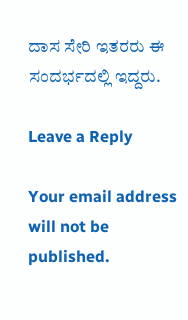ದಾಸ ಸೇರಿ ಇತರರು ಈ ಸಂದರ್ಭದಲ್ಲಿ ಇದ್ದರು.

Leave a Reply

Your email address will not be published.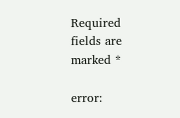Required fields are marked *

error: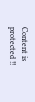Content is protected !!